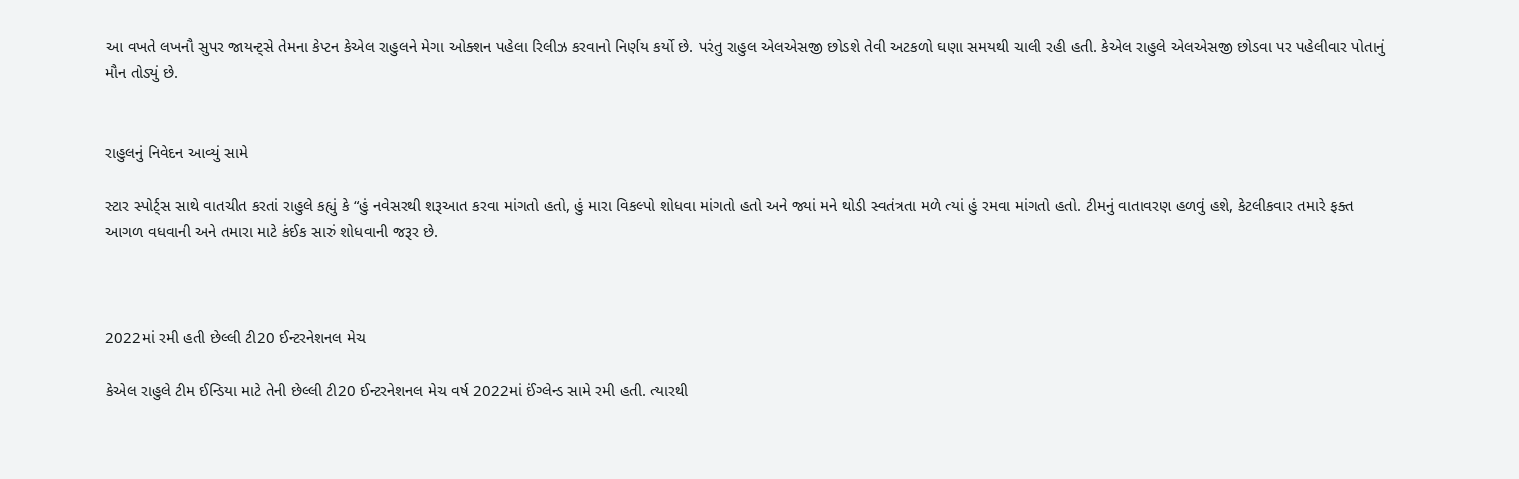આ વખતે લખનૌ સુપર જાયન્ટ્સે તેમના કેપ્ટન કેએલ રાહુલને મેગા ઓક્શન પહેલા રિલીઝ કરવાનો નિર્ણય કર્યો છે. પરંતુ રાહુલ એલએસજી છોડશે તેવી અટકળો ઘણા સમયથી ચાલી રહી હતી. કેએલ રાહુલે એલએસજી છોડવા પર પહેલીવાર પોતાનું મૌન તોડ્યું છે.


રાહુલનું નિવેદન આવ્યું સામે

સ્ટાર સ્પોર્ટ્સ સાથે વાતચીત કરતાં રાહુલે કહ્યું કે “હું નવેસરથી શરૂઆત કરવા માંગતો હતો, હું મારા વિકલ્પો શોધવા માંગતો હતો અને જ્યાં મને થોડી સ્વતંત્રતા મળે ત્યાં હું રમવા માંગતો હતો. ટીમનું વાતાવરણ હળવું હશે, કેટલીકવાર તમારે ફક્ત આગળ વધવાની અને તમારા માટે કંઈક સારું શોધવાની જરૂર છે.



2022માં રમી હતી છેલ્લી ટી20 ઈન્ટરનેશનલ મેચ

કેએલ રાહુલે ટીમ ઈન્ડિયા માટે તેની છેલ્લી ટી20 ઈન્ટરનેશનલ મેચ વર્ષ 2022માં ઈંગ્લેન્ડ સામે રમી હતી. ત્યારથી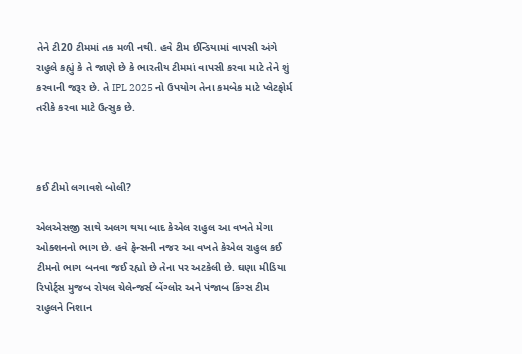તેને ટી20 ટીમમાં તક મળી નથી. હવે ટીમ ઈન્ડિયામાં વાપસી અંગે રાહુલે કહ્યું કે તે જાણે છે કે ભારતીય ટીમમાં વાપસી કરવા માટે તેને શું કરવાની જરૂર છે. તે IPL 2025 નો ઉપયોગ તેના કમબેક માટે પ્લેટફોર્મ તરીકે કરવા માટે ઉત્સુક છે.



કઈ ટીમો લગાવશે બોલી?

એલએસજી સાથે અલગ થયા બાદ કેએલ રાહુલ આ વખતે મેગા ઓક્શનનો ભાગ છે. હવે ફેન્સની નજર આ વખતે કેએલ રાહુલ કઈ ટીમનો ભાગ બનવા જઈ રહ્યો છે તેના પર અટકેલી છે. ઘણા મીડિયા રિપોર્ટ્સ મુજબ રોયલ ચેલેન્જર્સ બેંગ્લોર અને પંજાબ કિંગ્સ ટીમ રાહુલને નિશાન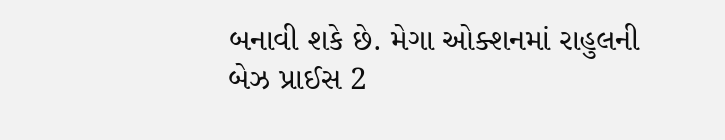બનાવી શકે છે. મેગા ઓક્શનમાં રાહુલની બેઝ પ્રાઈસ 2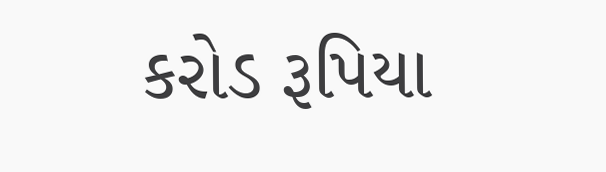કરોડ રૂપિયા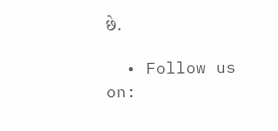છે.

  • Follow us on: